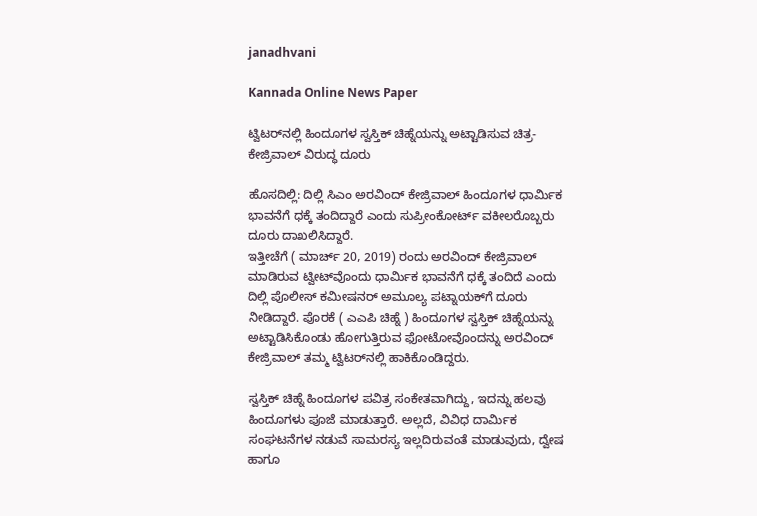janadhvani

Kannada Online News Paper

ಟ್ವಿಟರ್‌ನಲ್ಲಿ ಹಿಂದೂಗಳ ಸ್ವಸ್ತಿಕ್‌ ಚಿಹ್ನೆಯನ್ನು ಅಟ್ಟಾಡಿಸುವ ಚಿತ್ರ- ಕೇಜ್ರಿವಾಲ್‌ ವಿರುದ್ಧ ದೂರು

ಹೊಸದಿಲ್ಲಿ: ದಿಲ್ಲಿ ಸಿಎಂ ಅರವಿಂದ್‌ ಕೇಜ್ರಿವಾಲ್‌ ಹಿಂದೂಗಳ ಧಾರ್ಮಿಕ ಭಾವನೆಗೆ ಧಕ್ಕೆ ತಂದಿದ್ದಾರೆ ಎಂದು ಸುಪ್ರೀಂಕೋರ್ಟ್ ವಕೀಲರೊಬ್ಬರು ದೂರು ದಾಖಲಿಸಿದ್ದಾರೆ.
ಇತ್ತೀಚೆಗೆ ( ಮಾರ್ಚ್ 20, 2019) ರಂದು ಅರವಿಂದ್ ಕೇಜ್ರಿವಾಲ್‌ ಮಾಡಿರುವ ಟ್ವೀಟ್‌ವೊಂದು ಧಾರ್ಮಿಕ ಭಾವನೆಗೆ ಧಕ್ಕೆ ತಂದಿದೆ ಎಂದು ದಿಲ್ಲಿ ಪೊಲೀಸ್‌ ಕಮೀಷನರ್‌ ಅಮೂಲ್ಯ ಪಟ್ನಾಯಕ್‌ಗೆ ದೂರು ನೀಡಿದ್ದಾರೆ. ಪೊರಕೆ ( ಎಎಪಿ ಚಿಹ್ನೆ ) ಹಿಂದೂಗಳ ಸ್ವಸ್ತಿಕ್‌ ಚಿಹ್ನೆಯನ್ನು ಅಟ್ಟಾಡಿಸಿಕೊಂಡು ಹೋಗುತ್ತಿರುವ ಫೋಟೋವೊಂದನ್ನು ಅರವಿಂದ್ ಕೇಜ್ರಿವಾಲ್‌ ತಮ್ಮ ಟ್ವಿಟರ್‌ನಲ್ಲಿ ಹಾಕಿಕೊಂಡಿದ್ದರು.

ಸ್ವಸ್ತಿಕ್‌ ಚಿಹ್ನೆ ಹಿಂದೂಗಳ ಪವಿತ್ರ ಸಂಕೇತವಾಗಿದ್ದು, ಇದನ್ನು ಹಲವು ಹಿಂದೂಗಳು ಪೂಜೆ ಮಾಡುತ್ತಾರೆ. ಅಲ್ಲದೆ, ವಿವಿಧ ದಾರ್ಮಿಕ ಸಂಘಟನೆಗಳ ನಡುವೆ ಸಾಮರಸ್ಯ ಇಲ್ಲದಿರುವಂತೆ ಮಾಡುವುದು, ದ್ವೇಷ ಹಾಗೂ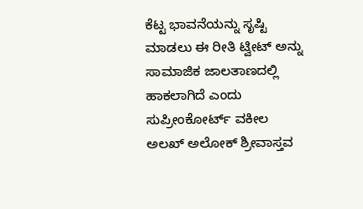ಕೆಟ್ಟ ಭಾವನೆಯನ್ನು ಸೃಷ್ಟಿ ಮಾಡಲು ಈ ರೀತಿ ಟ್ವೀಟ್‌ ಅನ್ನು ಸಾಮಾಜಿಕ ಜಾಲತಾಣದಲ್ಲಿ ಹಾಕಲಾಗಿದೆ ಎಂದು ಸುಪ್ರೀಂಕೋರ್ಟ್ ವಕೀಲ ಅಲಖ್‌ ಅಲೋಕ್ ಶ್ರೀವಾಸ್ತವ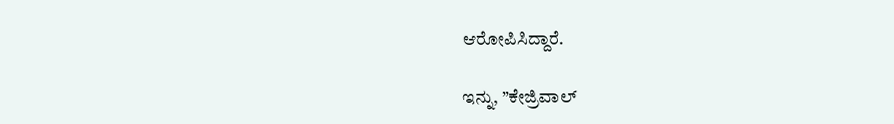ಆರೋಪಿಸಿದ್ದಾರೆ.

ಇನ್ನು, ”ಕೇಜ್ರಿವಾಲ್‌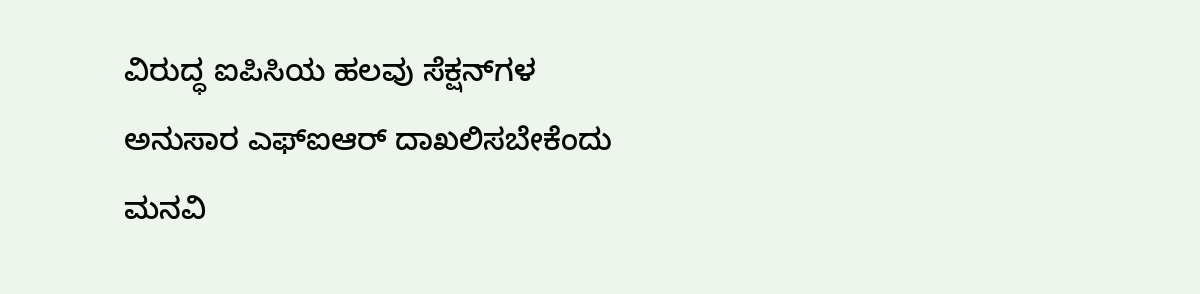ವಿರುದ್ಧ ಐಪಿಸಿಯ ಹಲವು ಸೆಕ್ಷನ್‌ಗಳ ಅನುಸಾರ ಎಫ್‌ಐಆರ್ ದಾಖಲಿಸಬೇಕೆಂದು ಮನವಿ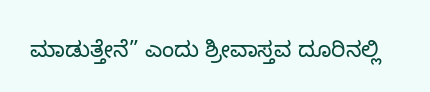ಮಾಡುತ್ತೇನೆ” ಎಂದು ಶ್ರೀವಾಸ್ತವ ದೂರಿನಲ್ಲಿ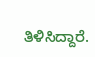ತಿಳಿಸಿದ್ದಾರೆ.